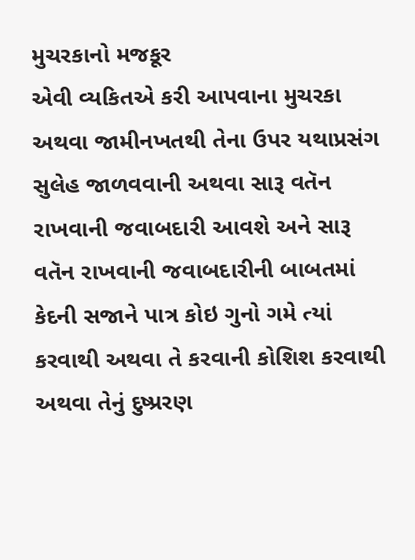મુચરકાનો મજકૂર
એવી વ્યકિતએ કરી આપવાના મુચરકા અથવા જામીનખતથી તેના ઉપર યથાપ્રસંગ સુલેહ જાળવવાની અથવા સારૂ વતૅન રાખવાની જવાબદારી આવશે અને સારૂ વતૅન રાખવાની જવાબદારીની બાબતમાં કેદની સજાને પાત્ર કોઇ ગુનો ગમે ત્યાં કરવાથી અથવા તે કરવાની કોશિશ કરવાથી અથવા તેનું દુષ્પ્રરણ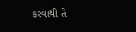કરવાથી તે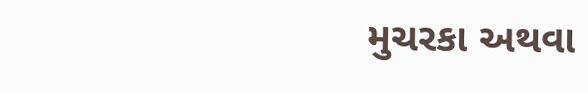મુચરકા અથવા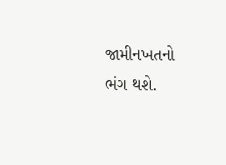જામીનખતનો ભંગ થશે.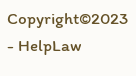Copyright©2023 - HelpLaw